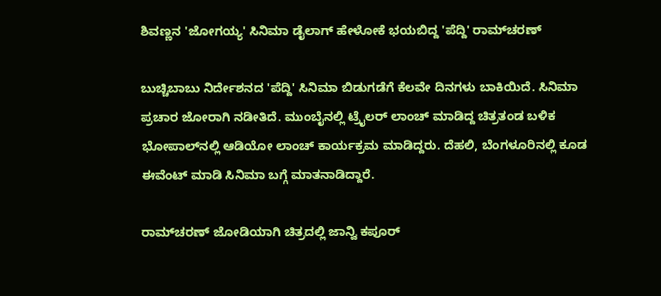ಶಿವಣ್ಣನ 'ಜೋಗಯ್ಯ' ಸಿನಿಮಾ ಡೈಲಾಗ್ ಹೇಳೋಕೆ ಭಯಬಿದ್ದ 'ಪೆದ್ದಿ' ರಾಮ್‌ಚರಣ್

ಬುಚ್ಚಿಬಾಬು ನಿರ್ದೇಶನದ 'ಪೆದ್ದಿ' ಸಿನಿಮಾ ಬಿಡುಗಡೆಗೆ ಕೆಲವೇ ದಿನಗಳು ಬಾಕಿಯಿದೆ. ಸಿನಿಮಾ ಪ್ರಚಾರ ಜೋರಾಗಿ ನಡೀತಿದೆ. ಮುಂಬೈನಲ್ಲಿ ಟ್ರೈಲರ್ ಲಾಂಚ್ ಮಾಡಿದ್ದ ಚಿತ್ರತಂಡ ಬಳಿಕ ಭೋಪಾಲ್‌ನಲ್ಲಿ ಆಡಿಯೋ ಲಾಂಚ್ ಕಾರ್ಯಕ್ರಮ ಮಾಡಿದ್ದರು. ದೆಹಲಿ, ಬೆಂಗಳೂರಿನಲ್ಲಿ ಕೂಡ ಈವೆಂಟ್ ಮಾಡಿ ಸಿನಿಮಾ ಬಗ್ಗೆ ಮಾತನಾಡಿದ್ದಾರೆ.

ರಾಮ್‌ಚರಣ್‌ ಜೋಡಿಯಾಗಿ ಚಿತ್ರದಲ್ಲಿ ಜಾನ್ವಿ ಕಪೂರ್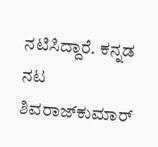ನಟಿಸಿದ್ದಾರೆ. ಕನ್ನಡ ನಟ ಶಿವರಾಜ್‌ಕುಮಾರ್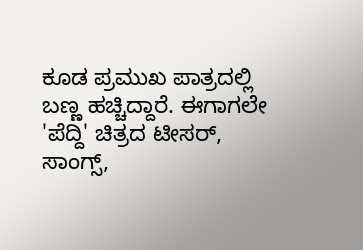ಕೂಡ ಪ್ರಮುಖ ಪಾತ್ರದಲ್ಲಿ ಬಣ್ಣ ಹಚ್ಚಿದ್ದಾರೆ. ಈಗಾಗಲೇ 'ಪೆದ್ದಿ' ಚಿತ್ರದ ಟೀಸರ್, ಸಾಂಗ್ಸ್,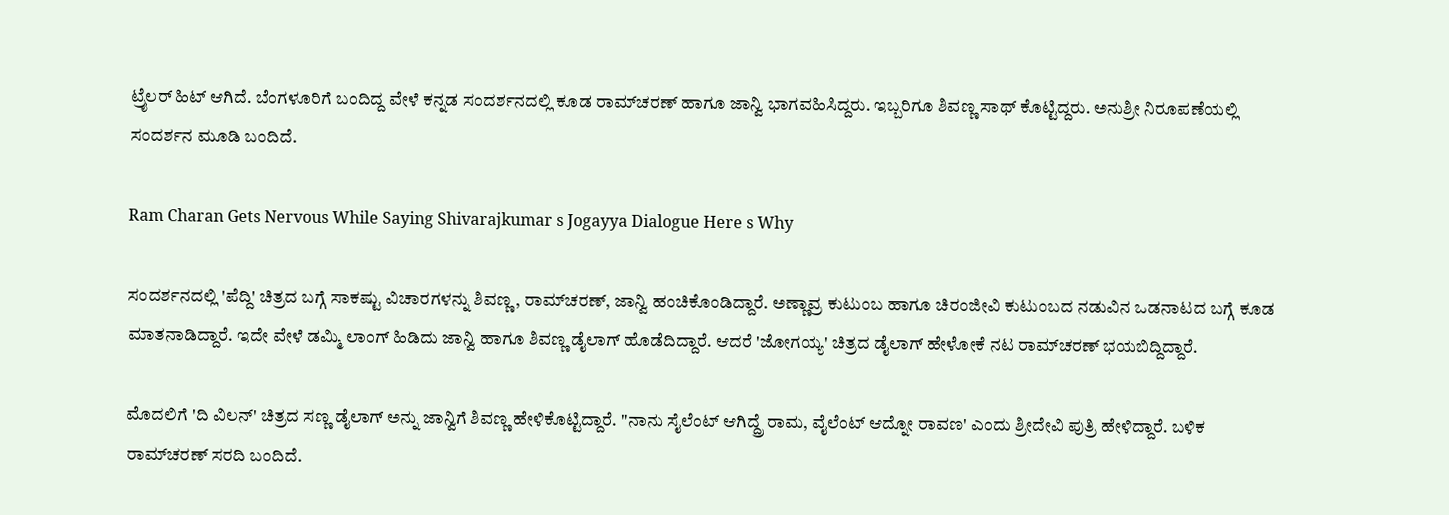ಟ್ರೈಲರ್ ಹಿಟ್ ಆಗಿದೆ. ಬೆಂಗಳೂರಿಗೆ ಬಂದಿದ್ದ ವೇಳೆ ಕನ್ನಡ ಸಂದರ್ಶನದಲ್ಲಿ ಕೂಡ ರಾಮ್‌ಚರಣ್ ಹಾಗೂ ಜಾನ್ವಿ ಭಾಗವಹಿಸಿದ್ದರು. ಇಬ್ಬರಿಗೂ ಶಿವಣ್ಣ ಸಾಥ್ ಕೊಟ್ಟಿದ್ದರು. ಅನುಶ್ರೀ ನಿರೂಪಣೆಯಲ್ಲಿ ಸಂದರ್ಶನ ಮೂಡಿ ಬಂದಿದೆ.

Ram Charan Gets Nervous While Saying Shivarajkumar s Jogayya Dialogue Here s Why

ಸಂದರ್ಶನದಲ್ಲಿ 'ಪೆದ್ದಿ' ಚಿತ್ರದ ಬಗ್ಗೆ ಸಾಕಷ್ಟು ವಿಚಾರಗಳನ್ನು ಶಿವಣ್ಣ, ರಾಮ್‌ಚರಣ್, ಜಾನ್ವಿ ಹಂಚಿಕೊಂಡಿದ್ದಾರೆ. ಅಣ್ಣಾವ್ರ ಕುಟುಂಬ ಹಾಗೂ ಚಿರಂಜೀವಿ ಕುಟುಂಬದ ನಡುವಿನ ಒಡನಾಟದ ಬಗ್ಗೆ ಕೂಡ ಮಾತನಾಡಿದ್ದಾರೆ. ಇದೇ ವೇಳೆ ಡಮ್ಮಿ ಲಾಂಗ್ ಹಿಡಿದು ಜಾನ್ವಿ ಹಾಗೂ ಶಿವಣ್ಣ ಡೈಲಾಗ್ ಹೊಡೆದಿದ್ದಾರೆ. ಆದರೆ 'ಜೋಗಯ್ಯ' ಚಿತ್ರದ ಡೈಲಾಗ್ ಹೇಳೋಕೆ ನಟ ರಾಮ್‌ಚರಣ್ ಭಯಬಿದ್ದಿದ್ದಾರೆ.

ಮೊದಲಿಗೆ 'ದಿ ವಿಲನ್' ಚಿತ್ರದ ಸಣ್ಣ ಡೈಲಾಗ್ ಅನ್ನು ಜಾನ್ವಿಗೆ ಶಿವಣ್ಣ ಹೇಳಿಕೊಟ್ಟಿದ್ದಾರೆ. "ನಾನು ಸೈಲೆಂಟ್ ಆಗಿದ್ದ್ರೆ ರಾಮ, ವೈಲೆಂಟ್ ಆದ್ನೋ ರಾವಣ' ಎಂದು ಶ್ರೀದೇವಿ ಪುತ್ರಿ ಹೇಳಿದ್ದಾರೆ. ಬಳಿಕ ರಾಮ್‌ಚರಣ್ ಸರದಿ ಬಂದಿದೆ.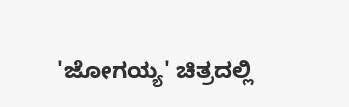'ಜೋಗಯ್ಯ' ಚಿತ್ರದಲ್ಲಿ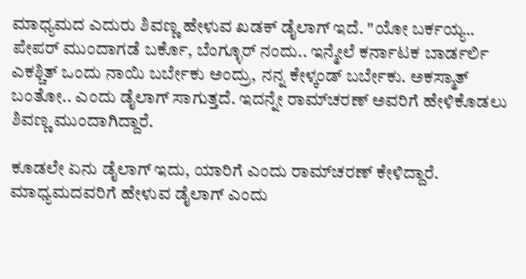ಮಾಧ್ಯಮದ ಎದುರು ಶಿವಣ್ಣ ಹೇಳುವ ಖಡಕ್ ಡೈಲಾಗ್ ಇದೆ. "ಯೋ ಬರ್ಕಯ್ಯ.. ಪೇಪರ್ ಮುಂದಾಗಡೆ ಬರ್ಕೊ, ಬೆಂಗ್ಳೂರ್ ನಂದು.. ಇನ್ಮೇಲೆ ಕರ್ನಾಟಕ ಬಾರ್ಡರ್ಲಿ ಎಕಶ್ಚಿತ್ ಒಂದು ನಾಯಿ ಬರ್ಬೇಕು ಅಂದ್ರು, ನನ್ನ ಕೇಳ್ಕಂಡ್ ಬರ್ಬೇಕು. ಅಕಸ್ಮಾತ್ ಬಂತೋ.. ಎಂದು ಡೈಲಾಗ್ ಸಾಗುತ್ತದೆ. ಇದನ್ನೇ ರಾಮ್‌ಚರಣ್ ಅವರಿಗೆ ಹೇಳಿಕೊಡಲು ಶಿವಣ್ಣ ಮುಂದಾಗಿದ್ದಾರೆ.

ಕೂಡಲೇ ಏನು ಡೈಲಾಗ್ ಇದು, ಯಾರಿಗೆ ಎಂದು ರಾಮ್‌ಚರಣ್ ಕೇಳಿದ್ದಾರೆ. ಮಾಧ್ಯಮದವರಿಗೆ ಹೇಳುವ ಡೈಲಾಗ್ ಎಂದು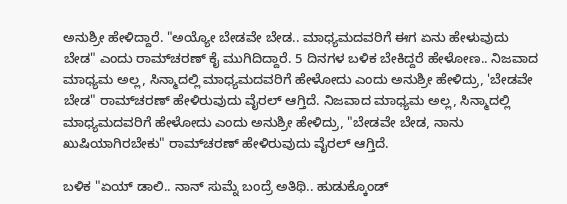ಅನುಶ್ರೀ ಹೇಳಿದ್ದಾರೆ. "ಅಯ್ಯೋ ಬೇಡವೇ ಬೇಡ.. ಮಾಧ್ಯಮದವರಿಗೆ ಈಗ ಏನು ಹೇಳುವುದು ಬೇಡ" ಎಂದು ರಾಮ್‌ಚರಣ್ ಕೈ ಮುಗಿದಿದ್ದಾರೆ. 5 ದಿನಗಳ ಬಳಿಕ ಬೇಕಿದ್ದರೆ ಹೇಳೋಣ.. ನಿಜವಾದ ಮಾಧ್ಯಮ ಅಲ್ಲ, ಸಿನ್ಮಾದಲ್ಲಿ ಮಾಧ್ಯಮದವರಿಗೆ ಹೇಳೋದು ಎಂದು ಅನುಶ್ರೀ ಹೇಳಿದ್ರು, 'ಬೇಡವೇ ಬೇಡ" ರಾಮ್‌ಚರಣ್ ಹೇಳಿರುವುದು ವೈರಲ್ ಆಗ್ತಿದೆ. ನಿಜವಾದ ಮಾಧ್ಯಮ ಅಲ್ಲ, ಸಿನ್ಮಾದಲ್ಲಿ ಮಾಧ್ಯಮದವರಿಗೆ ಹೇಳೋದು ಎಂದು ಅನುಶ್ರೀ ಹೇಳಿದ್ರು, "ಬೇಡವೇ ಬೇಡ, ನಾನು ಖುಷಿಯಾಗಿರಬೇಕು" ರಾಮ್‌ಚರಣ್ ಹೇಳಿರುವುದು ವೈರಲ್ ಆಗ್ತಿದೆ.

ಬಳಿಕ "ಏಯ್ ಡಾಲಿ.. ನಾನ್ ಸುಮ್ನೆ ಬಂದ್ರೆ ಅತಿಥಿ.. ಹುಡುಕ್ಕೊಂಡ್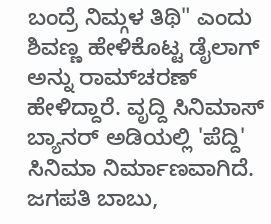ಬಂದ್ರೆ ನಿಮ್ಗಳ ತಿಥಿ" ಎಂದು ಶಿವಣ್ಣ ಹೇಳಿಕೊಟ್ಟ ಡೈಲಾಗ್ ಅನ್ನು ರಾಮ್‌ಚರಣ್ ಹೇಳಿದ್ದಾರೆ. ವೃದ್ದಿ ಸಿನಿಮಾಸ್ ಬ್ಯಾನರ್ ಅಡಿಯಲ್ಲಿ 'ಪೆದ್ದಿ' ಸಿನಿಮಾ ನಿರ್ಮಾಣವಾಗಿದೆ. ಜಗಪತಿ ಬಾಬು,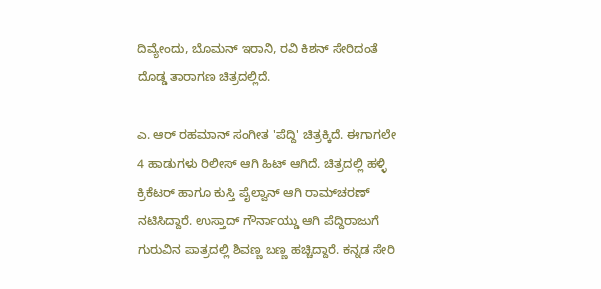ದಿವ್ಯೇಂದು, ಬೊಮನ್ ಇರಾನಿ, ರವಿ ಕಿಶನ್ ಸೇರಿದಂತೆ ದೊಡ್ಡ ತಾರಾಗಣ ಚಿತ್ರದಲ್ಲಿದೆ.

ಎ. ಆರ್ ರಹಮಾನ್ ಸಂಗೀತ 'ಪೆದ್ದಿ' ಚಿತ್ರಕ್ಕಿದೆ. ಈಗಾಗಲೇ 4 ಹಾಡುಗಳು ರಿಲೀಸ್ ಆಗಿ ಹಿಟ್ ಆಗಿದೆ. ಚಿತ್ರದಲ್ಲಿ ಹಳ್ಳಿ ಕ್ರಿಕೆಟರ್ ಹಾಗೂ ಕುಸ್ತಿ ಪೈಲ್ವಾನ್ ಆಗಿ ರಾಮ್‌ಚರಣ್ ನಟಿಸಿದ್ದಾರೆ. ಉಸ್ತಾದ್ ಗೌರ್ನಾಯ್ಡು ಆಗಿ ಪೆದ್ದಿರಾಜುಗೆ ಗುರುವಿನ ಪಾತ್ರದಲ್ಲಿ ಶಿವಣ್ಣ ಬಣ್ಣ ಹಚ್ಚಿದ್ದಾರೆ. ಕನ್ನಡ ಸೇರಿ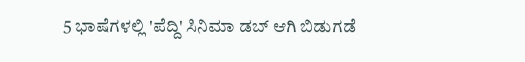5 ಭಾಷೆಗಳಲ್ಲಿ 'ಪೆದ್ದಿ' ಸಿನಿಮಾ ಡಬ್ ಆಗಿ ಬಿಡುಗಡೆ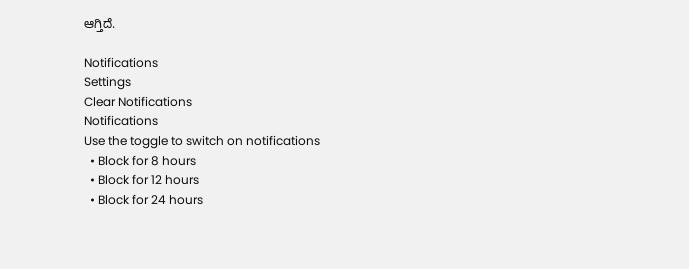ಆಗ್ತಿದೆ.

Notifications
Settings
Clear Notifications
Notifications
Use the toggle to switch on notifications
  • Block for 8 hours
  • Block for 12 hours
  • Block for 24 hours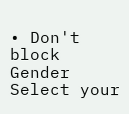• Don't block
Gender
Select your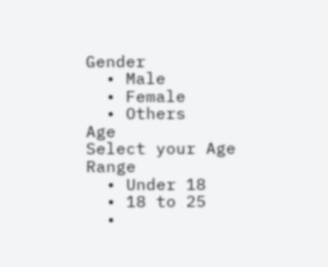Gender
  • Male
  • Female
  • Others
Age
Select your Age Range
  • Under 18
  • 18 to 25
  •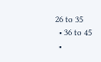26 to 35
  • 36 to 45
  •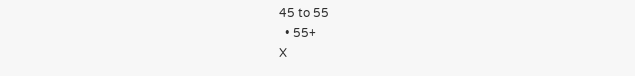45 to 55
  • 55+
X